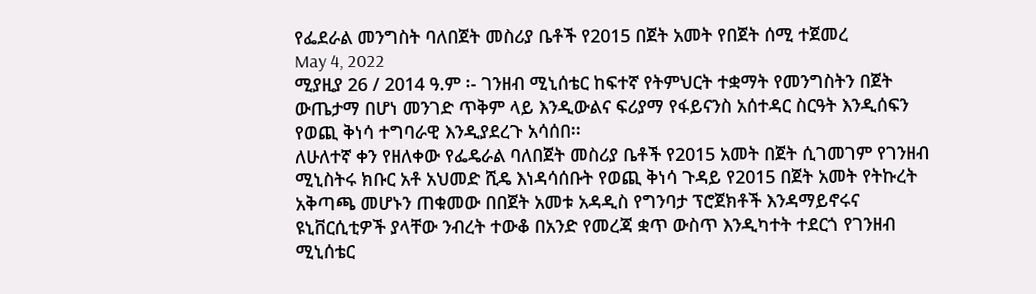የፌደራል መንግስት ባለበጀት መስሪያ ቤቶች የ2015 በጀት አመት የበጀት ሰሚ ተጀመረ
May 4, 2022
ሚያዚያ 26 / 2014 ዓ.ም ፡- ገንዘብ ሚኒሰቴር ከፍተኛ የትምህርት ተቋማት የመንግስትን በጀት ውጤታማ በሆነ መንገድ ጥቅም ላይ እንዲውልና ፍሪያማ የፋይናንስ አሰተዳር ስርዓት እንዲሰፍን የወጪ ቅነሳ ተግባራዊ እንዲያደረጉ አሳሰበ፡፡
ለሁለተኛ ቀን የዘለቀው የፌዴራል ባለበጀት መስሪያ ቤቶች የ2015 አመት በጀት ሲገመገም የገንዘብ ሚኒስትሩ ክቡር አቶ አህመድ ሺዴ እነዳሳሰቡት የወጪ ቅነሳ ጉዳይ የ2015 በጀት አመት የትኩረት አቅጣጫ መሆኑን ጠቁመው በበጀት አመቱ አዳዲስ የግንባታ ፕሮጀክቶች እንዳማይኖሩና ዩኒቨርሲቲዎች ያላቸው ንብረት ተውቆ በአንድ የመረጃ ቋጥ ውስጥ እንዲካተት ተደርጎ የገንዘብ ሚኒሰቴር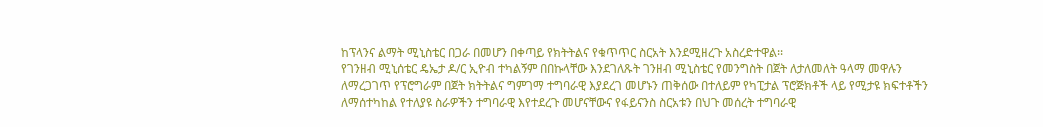ከፕላንና ልማት ሚኒስቴር በጋራ በመሆን በቀጣይ የክትትልና የቁጥጥር ስርአት እንደሚዘረጉ አስረድተዋል፡፡
የገንዘብ ሚኒሰቴር ዴኤታ ዶ/ር ኢዮብ ተካልኝም በበኩላቸው እንደገለጹት ገንዘብ ሚኒስቴር የመንግስት በጀት ለታለመለት ዓላማ መዋሉን ለማረጋገጥ የፕሮግራም በጀት ክትትልና ግምገማ ተግባራዊ እያደረገ መሆኑን ጠቅሰው በተለይም የካፒታል ፕሮጅክቶች ላይ የሚታዩ ክፍተቶችን ለማሰተካከል የተለያዩ ስራዎችን ተግባራዊ እየተደረጉ መሆናቸውና የፋይናንስ ስርአቱን በህጉ መሰረት ተግባራዊ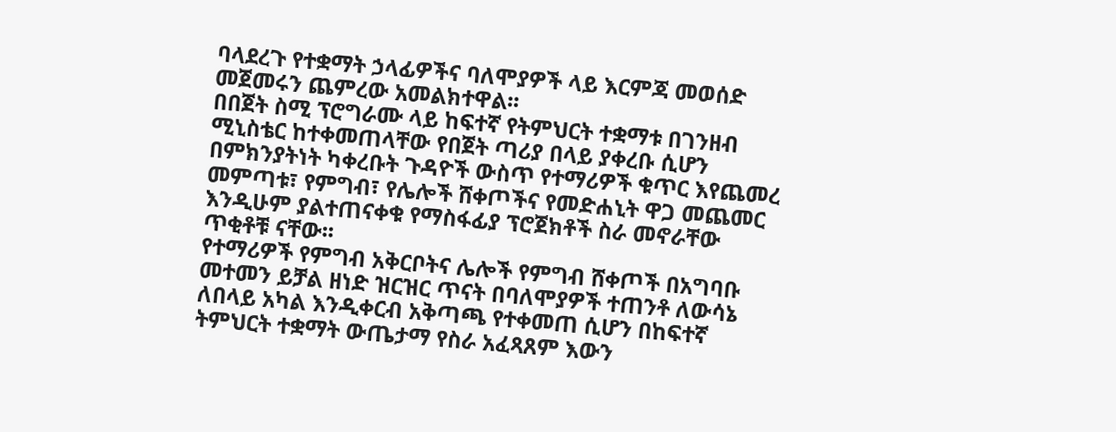ባላደረጉ የተቋማት ኃላፊዎችና ባለሞያዎች ላይ እርምጃ መወሰድ መጀመሩን ጨምረው አመልክተዋል፡፡
በበጀት ስሚ ፕሮግራሙ ላይ ከፍተኛ የትምህርት ተቋማቱ በገንዘብ ሚኒስቴር ከተቀመጠላቸው የበጀት ጣሪያ በላይ ያቀረቡ ሲሆን በምክንያትነት ካቀረቡት ጉዳዮች ውስጥ የተማሪዎች ቁጥር እየጨመረ መምጣቱ፣ የምግብ፣ የሌሎች ሸቀጦችና የመድሐኒት ዋጋ መጨመር እንዲሁም ያልተጠናቀቁ የማስፋፊያ ፕሮጀክቶች ስራ መኖራቸው ጥቂቶቹ ናቸው፡፡
የተማሪዎች የምግብ አቅርቦትና ሌሎች የምግብ ሸቀጦች በአግባቡ መተመን ይቻል ዘነድ ዝርዝር ጥናት በባለሞያዎች ተጠንቶ ለውሳኔ ለበላይ አካል እንዲቀርብ አቅጣጫ የተቀመጠ ሲሆን በከፍተኛ ትምህርት ተቋማት ውጤታማ የስራ አፈጻጸም እውን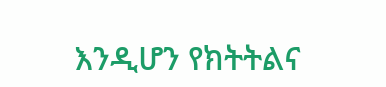እንዲሆን የክትትልና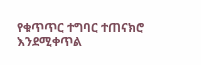የቁጥጥር ተግባር ተጠናክሮ እንደሚቀጥል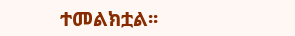ተመልክቷል፡፡